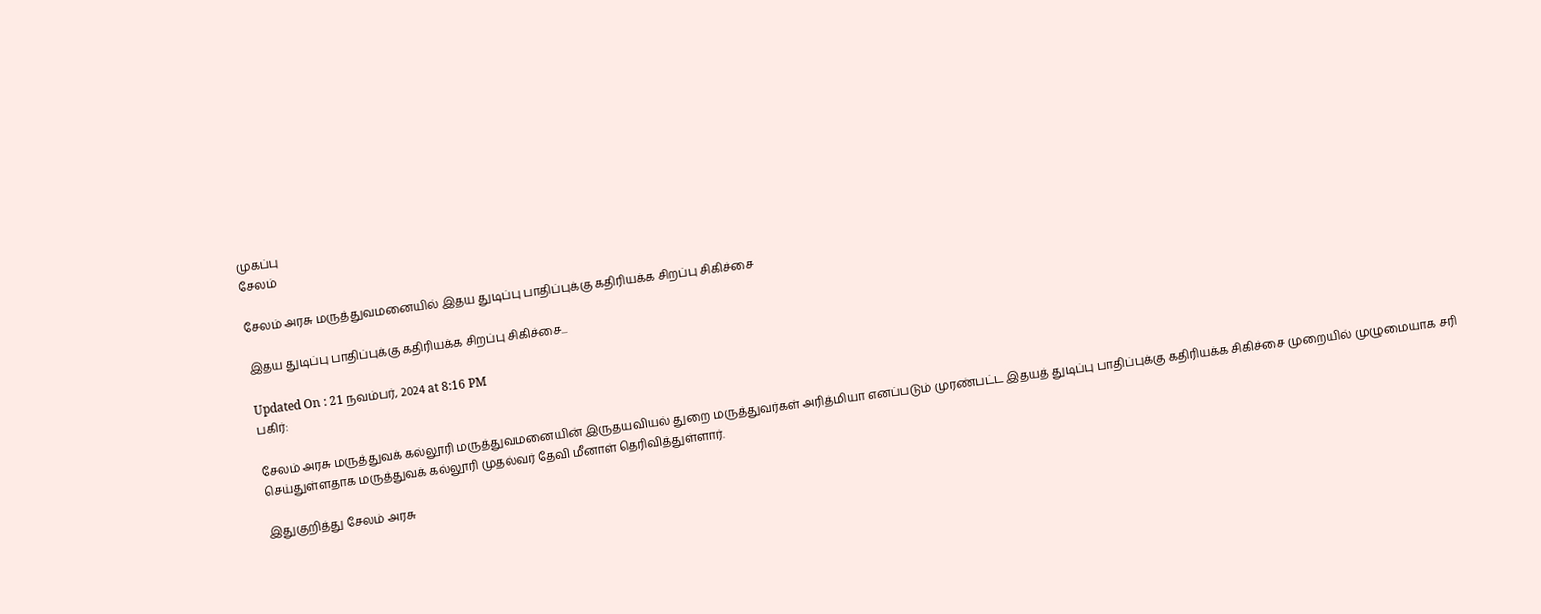முகப்பு
சேலம்

சேலம் அரசு மருத்துவமனையில் இதய துடிப்பு பாதிப்புக்கு கதிரியக்க சிறப்பு சிகிச்சை

இதய துடிப்பு பாதிப்புக்கு கதிரியக்க சிறப்பு சிகிச்சை...

Updated On : 21 நவம்பர், 2024 at 8:16 PM
பகிர்:

சேலம் அரசு மருத்துவக் கல்லூரி மருத்துவமனையின் இருதயவியல் துறை மருத்துவர்கள் அரித்மியா எனப்படும் முரண்பட்ட இதயத் துடிப்பு பாதிப்புக்கு கதிரியக்க சிகிச்சை முறையில் முழுமையாக சரி செய்துள்ளதாக மருத்துவக் கல்லூரி முதல்வர் தேவி மீனாள் தெரிவித்துள்ளார்.

இதுகுறித்து சேலம் அரசு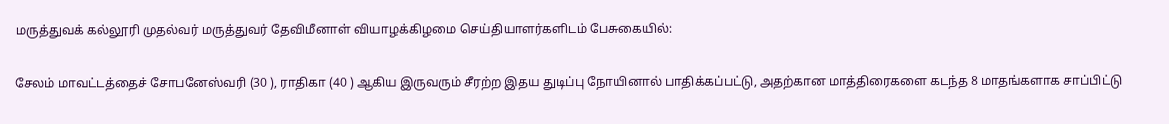மருத்துவக் கல்லூரி முதல்வர் மருத்துவர் தேவிமீனாள் வியாழக்கிழமை செய்தியாளர்களிடம் பேசுகையில்:

சேலம் மாவட்டத்தைச் சோபனேஸ்வரி (30 ), ராதிகா (40 ) ஆகிய இருவரும் சீரற்ற இதய துடிப்பு நோயினால் பாதிக்கப்பட்டு, அதற்கான மாத்திரைகளை கடந்த 8 மாதங்களாக சாப்பிட்டு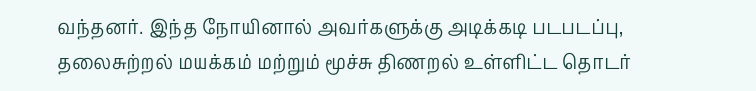வந்தனர். இந்த நோயினால் அவர்களுக்கு அடிக்கடி படபடப்பு, தலைசுற்றல் மயக்கம் மற்றும் மூச்சு திணறல் உள்ளிட்ட தொடர்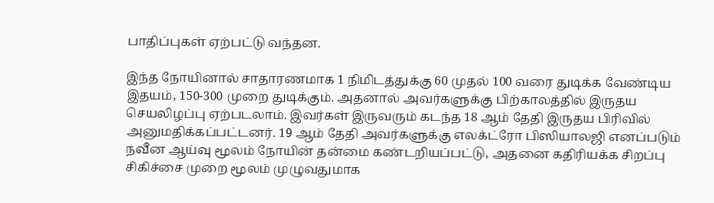பாதிப்புகள் ஏற்பட்டு வந்தன.

இந்த நோயினால் சாதாரணமாக 1 நிமிடத்துக்கு 60 முதல் 100 வரை துடிக்க வேண்டிய இதயம், 150-300 முறை துடிக்கும். அதனால் அவர்களுக்கு பிற்காலத்தில் இருதய செயலிழப்பு ஏற்படலாம். இவர்கள் இருவரும் கடந்த 18 ஆம் தேதி இருதய பிரிவில் அனுமதிக்கப்பட்டனர். 19 ஆம் தேதி அவர்களுக்கு எலக்ட்ரோ பிஸியாலஜி எனப்படும் நவீன ஆய்வு மூலம் நோயின் தன்மை கண்டறியப்பட்டு, அதனை கதிரியக்க சிறப்பு சிகிச்சை முறை மூலம் முழுவதுமாக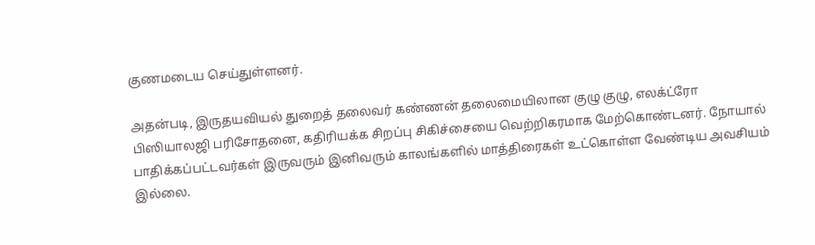குணமடைய செய்துள்ளனர்.

அதன்படி, இருதயவியல் துறைத் தலைவர் கண்ணன் தலைமையிலான குழு குழு, எலக்ட்ரோ பிஸியாலஜி பரிசோதனை, கதிரியக்க சிறப்பு சிகிச்சையை வெற்றிகரமாக மேற்கொண்டனர். நோயால் பாதிக்கப்பட்டவர்கள் இருவரும் இனிவரும் காலங்களில் மாத்திரைகள் உட்கொள்ள வேண்டிய அவசியம் இல்லை.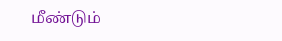மீண்டும்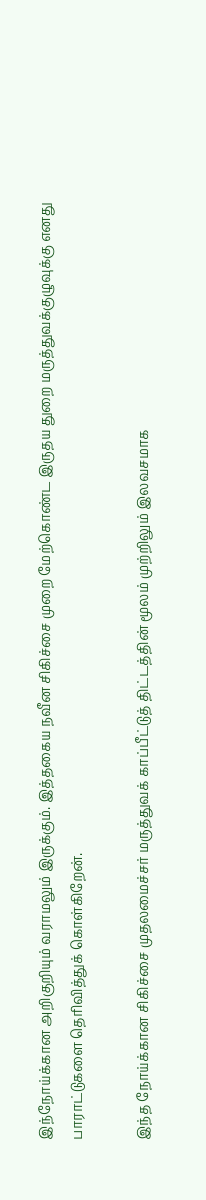இந்நோய்க்கான அறிகுறியும் வராமலும் இருக்கும். இத்தகைய நவீன சிகிச்சை முறை மேற்கொண்ட இருதய துறை மருத்துவக்குழுவுக்கு எனது பாராட்டுகளை தெரிவித்துக் கொள்கிறேன்.

இந்த நோய்க்கான சிகிச்சை முதலமைச்சர் மருத்துவக் காப்பீட்டுத் திட்டத்தின் மூலம் முற்றிலும் இலவசமாக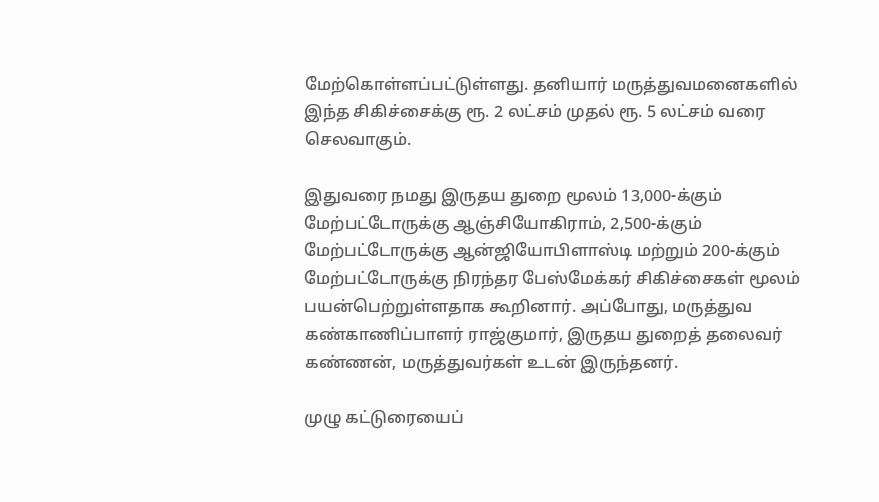மேற்கொள்ளப்பட்டுள்ளது. தனியார் மருத்துவமனைகளில் இந்த சிகிச்சைக்கு ரூ. 2 லட்சம் முதல் ரூ. 5 லட்சம் வரை செலவாகும்.

இதுவரை நமது இருதய துறை மூலம் 13,000-க்கும் மேற்பட்டோருக்கு ஆஞ்சியோகிராம், 2,500-க்கும் மேற்பட்டோருக்கு ஆன்ஜியோபிளாஸ்டி மற்றும் 200-க்கும் மேற்பட்டோருக்கு நிரந்தர பேஸ்மேக்கர் சிகிச்சைகள் மூலம் பயன்பெற்றுள்ளதாக கூறினார். அப்போது, மருத்துவ கண்காணிப்பாளர் ராஜ்குமார், இருதய துறைத் தலைவர் கண்ணன், மருத்துவர்கள் உடன் இருந்தனர்.

முழு கட்டுரையைப்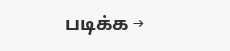படிக்க →